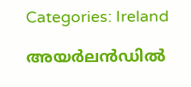Categories: Ireland

അയര്‍ലൻഡില്‍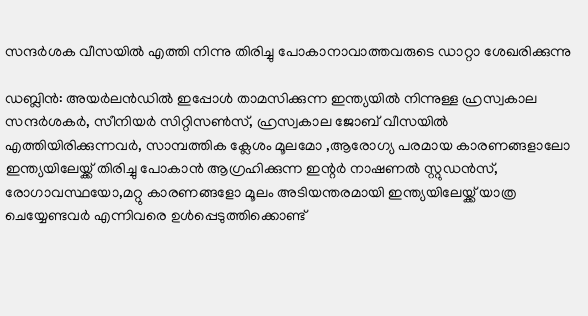സന്ദര്‍ശക വീസയില്‍ എത്തി നിന്നു തിരിച്ചു പോകാനാവാത്തവരുടെ ഡാറ്റാ ശേഖരിക്കുന്നു

ഡബ്ലിന്‍: അയര്‍ലൻഡില്‍ ഇപ്പോള്‍ താമസിക്കുന്ന ഇന്ത്യയില്‍ നിന്നുള്ള ഹ്രസ്വകാല സന്ദര്‍ശകര്‍, സീനിയര്‍ സിറ്റിസണ്‍സ്, ഹ്രസ്വകാല ജോബ് വീസയില്‍ എത്തിയിരിക്കുന്നവര്‍, സാമ്പത്തിക ക്ലേശം മൂലമോ ,ആരോഗ്യ പരമായ കാരണങ്ങളാലോ ഇന്ത്യയിലേയ്ക്ക് തിരിച്ചു പോകാന്‍ ആഗ്രഹിക്കുന്ന ഇന്റര്‍ നാഷണല്‍ സ്റ്റുഡന്‍സ്, രോഗാവസ്ഥയോ,മറ്റു കാരണങ്ങളോ മൂലം അടിയന്തരമായി ഇന്ത്യയിലേയ്ക്ക് യാത്ര ചെയ്യേണ്ടവര്‍ എന്നിവരെ ഉള്‍പ്പെടുത്തിക്കൊണ്ട്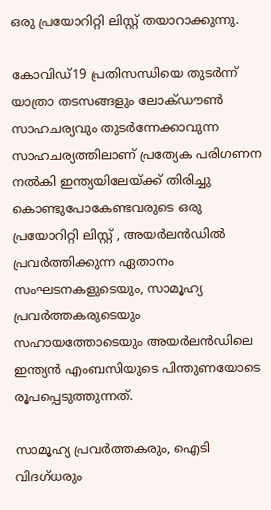ഒരു പ്രയോറിറ്റി ലിസ്റ്റ് തയാറാക്കുന്നു.

കോവിഡ്19 പ്രതിസന്ധിയെ തുടര്‍ന്ന് യാത്രാ തടസങ്ങളും ലോക്ഡൗണ്‍ സാഹചര്യവും തുടര്‍ന്നേക്കാവുന്ന സാഹചര്യത്തിലാണ് പ്രത്യേക പരിഗണന നല്‍കി ഇന്ത്യയിലേയ്ക്ക് തിരിച്ചു കൊണ്ടുപോകേണ്ടവരുടെ ഒരു പ്രയോറിറ്റി ലിസ്റ്റ് , അയര്‍ലൻഡില്‍ പ്രവര്‍ത്തിക്കുന്ന ഏതാനം സംഘടനകളുടെയും, സാമൂഹ്യ പ്രവര്‍ത്തകരുടെയും സഹായത്തോടെയും അയര്‍ലൻഡിലെ ഇന്ത്യന്‍ എംബസിയുടെ പിന്തുണയോടെ രൂപപ്പെടുത്തുന്നത്.

സാമൂഹ്യ പ്രവര്‍ത്തകരും, ഐടി വിദഗ്ധരും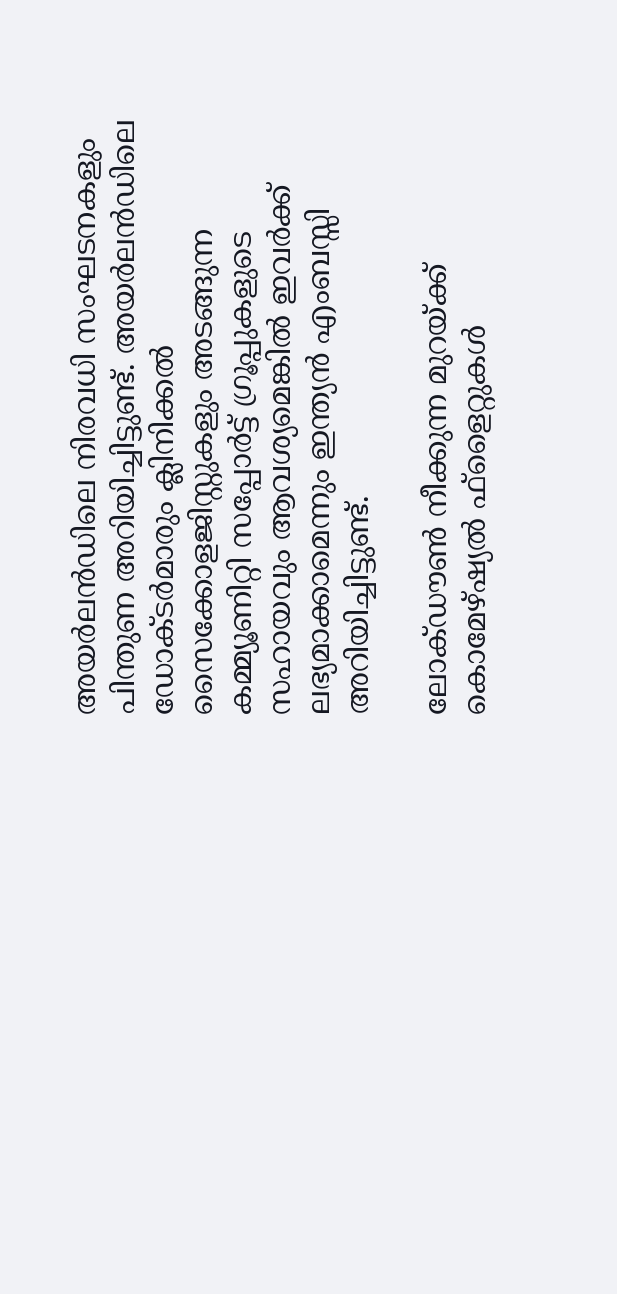അയര്‍ലൻഡിലെ നിരവധി സംഘടനകളും പിന്തുണ അറിയിച്ചിട്ടുണ്ട്. അയര്‍ലൻഡിലെ ഡോക്ടര്‍മാരും ക്ലിനിക്കല്‍ സൈക്കോളജിസ്റ്റുകളും അടങ്ങുന്ന കമ്മ്യൂണിറ്റി സപ്പോര്‍ട്ട് ഗ്രൂപ്പുകളുടെ സഹായവും ആവശ്യമെങ്കില്‍ ഇവര്‍ക്ക് ലഭ്യമാക്കാമെന്നും ഇന്ത്യന്‍ എംബസ്സി അറിയിച്ചിട്ടുണ്ട്.

ലോക്ഡൗണ്‍ നീക്കുന്ന മുറയ്ക്ക് കൊമേഴ്ഷ്യല്‍ ഫ്ളൈറ്റുകള്‍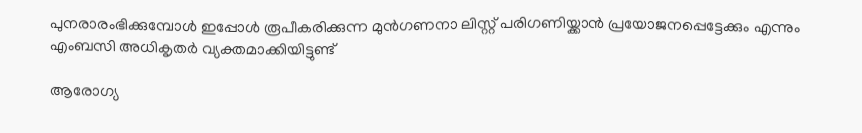പുനരാരംഭിക്കുമ്പോള്‍ ഇപ്പോള്‍ രൂപീകരിക്കുന്ന മുന്‍ഗണനാ ലിസ്റ്റ് പരിഗണിയ്ക്കാന്‍ പ്രയോജനപ്പെട്ടേക്കും എന്നും എംബസി അധികൃതര്‍ വ്യക്തമാക്കിയിട്ടുണ്ട്

ആരോഗ്യ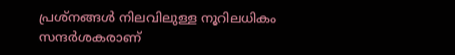പ്രശ്‌നങ്ങള്‍ നിലവിലുള്ള നൂറിലധികം സന്ദര്‍ശകരാണ്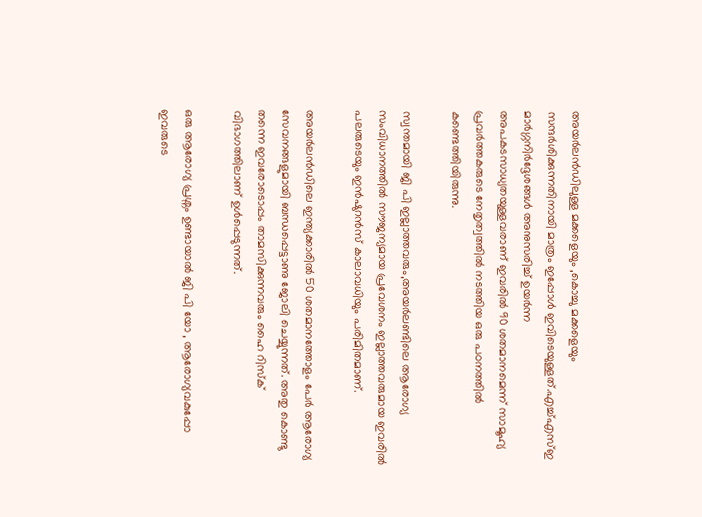അയര്‍ലൻഡിലുള്ള മക്കളെയും ,കൊച്ചു മക്കളെയും സന്ദര്‍ശിക്കുന്നതിനായി മാത്രം ഇപ്പോള്‍ ഇവിടെയുള്ളത്.എച്ച്എസ്ഇ മാര്‍ഗ്ഗനിര്‍ദ്ദേശങ്ങള്‍ അനുസരിച്ച് ഉയര്‍ന്ന അപകടസാധ്യതയുള്ളവരാണ് ഇവരില്‍ 90 ശതമാനമെന്ന് സാമൂഹ്യ പ്രവര്‍ത്തകരുടെ നേതൃത്വത്തില്‍ നടത്തിയ ഒരു പഠനത്തില്‍ കണ്ടെത്തിയിരുന്നു.

സ്വന്തമായി ജി പി ഇല്ലാത്തവരും,അയര്‍ലണ്ടിലെ ആരോഗ്യ സംവിധാനത്തില്‍ സൗജന്യമായ പ്രവേശനം ഇല്ലാത്തവരുമായ ഇവരില്‍ പലരുടെയും ഇന്‍ഷുറന്‍സ് കാലാവധിയും പരിമിതമാണ്.

അയര്‍ലൻഡിലെ ഇന്ത്യക്കാരില്‍ 50 ശതമാനത്തോളം പേര്‍ ആരോഗ്യ സേവനങ്ങളുമായി ബന്ധപ്പെട്ടാണു ജോലി ചെയ്യുന്നത്. അതു കൊണ്ടു തന്നെ ഇവരോടൊപ്പം താമസിക്കുന്നവരും ഹൈ റിസ്‌ക് വിഭാഗത്തിലാണ് ഉള്‍പ്പെടുന്നത്.

ഒരു ആരോഗ്യ പ്രശ്നം ഉണ്ടായാല്‍ ജി പി യോ , ആരോഗ്യവകുപ്പോ ഇവരുടെ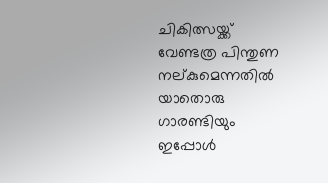ചികിത്സയ്ക്ക് വേണ്ടത്ര പിന്തുണ നല്കുമെന്നതില്‍ യാതൊരു ഗാരണ്ടിയും ഇപ്പോള്‍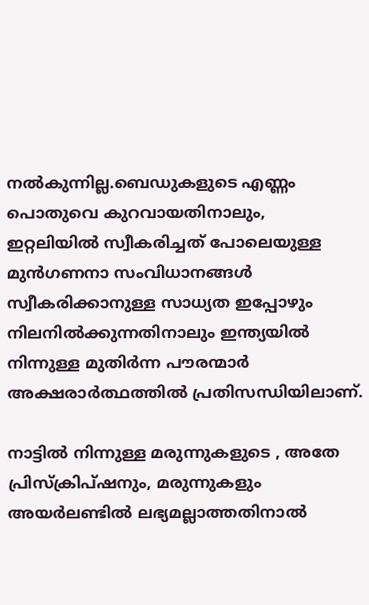നല്‍കുന്നില്ല.ബെഡുകളുടെ എണ്ണം പൊതുവെ കുറവായതിനാലും, ഇറ്റലിയില്‍ സ്വീകരിച്ചത് പോലെയുള്ള മുന്‍ഗണനാ സംവിധാനങ്ങള്‍ സ്വീകരിക്കാനുള്ള സാധ്യത ഇപ്പോഴും നിലനില്‍ക്കുന്നതിനാലും ഇന്ത്യയില്‍ നിന്നുള്ള മുതിര്‍ന്ന പൗരന്മാര്‍ അക്ഷരാര്‍ത്ഥത്തില്‍ പ്രതിസന്ധിയിലാണ്.

നാട്ടില്‍ നിന്നുള്ള മരുന്നുകളുടെ , അതേ പ്രിസ്‌ക്രിപ്ഷനും, മരുന്നുകളും അയര്‍ലണ്ടില്‍ ലഭ്യമല്ലാത്തതിനാല്‍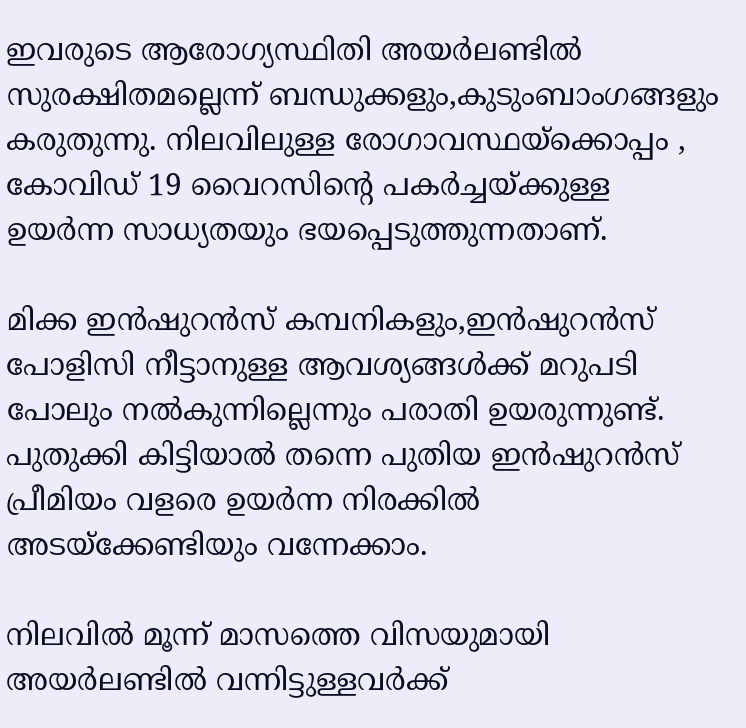ഇവരുടെ ആരോഗ്യസ്ഥിതി അയര്‍ലണ്ടില്‍ സുരക്ഷിതമല്ലെന്ന് ബന്ധുക്കളും,കുടുംബാംഗങ്ങളും കരുതുന്നു. നിലവിലുള്ള രോഗാവസ്ഥയ്‌ക്കൊപ്പം , കോവിഡ് 19 വൈറസിന്റെ പകര്‍ച്ചയ്ക്കുള്ള ഉയര്‍ന്ന സാധ്യതയും ഭയപ്പെടുത്തുന്നതാണ്.

മിക്ക ഇന്‍ഷുറന്‍സ് കമ്പനികളും,ഇന്‍ഷുറന്‍സ് പോളിസി നീട്ടാനുള്ള ആവശ്യങ്ങള്‍ക്ക് മറുപടി പോലും നല്‍കുന്നില്ലെന്നും പരാതി ഉയരുന്നുണ്ട്. പുതുക്കി കിട്ടിയാല്‍ തന്നെ പുതിയ ഇന്‍ഷുറന്‍സ് പ്രീമിയം വളരെ ഉയര്‍ന്ന നിരക്കില്‍ അടയ്ക്കേണ്ടിയും വന്നേക്കാം.

നിലവില്‍ മൂന്ന് മാസത്തെ വിസയുമായി അയര്‍ലണ്ടില്‍ വന്നിട്ടുള്ളവര്‍ക്ക്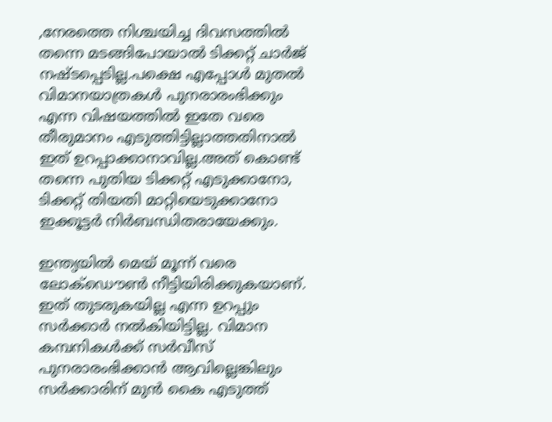,നേരത്തെ നിശ്ചയിച്ച ദിവസത്തില്‍ തന്നെ മടങ്ങിപോയാല്‍ ടിക്കറ്റ് ചാര്‍ജ് നഷ്ടപ്പെടില്ല.പക്ഷെ എപ്പോള്‍ മുതല്‍ വിമാനയാത്രകള്‍ പുനരാരംഭിക്കും എന്ന വിഷയത്തില്‍ ഇതേ വരെ തീരുമാനം എടുത്തിട്ടില്ലാത്തതിനാല്‍ ഇത് ഉറപ്പാക്കാനാവില്ല.അത് കൊണ്ട് തന്നെ പുതിയ ടിക്കറ്റ് എടുക്കാനോ, ടിക്കറ്റ് തിയതി മാറ്റിയെടുക്കാനോ ഇക്കൂട്ടര്‍ നിര്‍ബന്ധിതരായേക്കും.

ഇന്ത്യയില്‍ മെയ് മൂന്ന് വരെ ലോക്ഡൌണ്‍ നീട്ടിയിരിക്കുകയാണ്. ഇത് തുടരുകയില്ല എന്ന ഉറപ്പും സര്‍ക്കാര്‍ നല്‍കിയിട്ടില്ല. വിമാന കമ്പനികള്‍ക്ക് സര്‍വീസ് പുനരാരംഭിക്കാന്‍ ആവില്ലെങ്കിലും സര്‍ക്കാരിന് മുന്‍ കൈ എടുത്ത്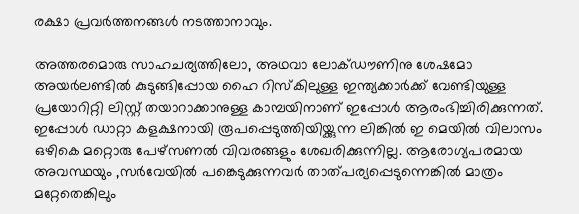രക്ഷാ പ്രവര്‍ത്തനങ്ങള്‍ നടത്താനാവും.

അത്തരമൊരു സാഹചര്യത്തിലോ, അഥവാ ലോക്ഡൗണിനു ശേഷമോ അയര്‍ലണ്ടില്‍ കുടുങ്ങിപ്പോയ ഹൈ റിസ്‌കിലുള്ള ഇന്ത്യക്കാര്‍ക്ക് വേണ്ടിയുള്ള പ്രയോറിറ്റി ലിസ്റ്റ് തയാറാക്കാനുള്ള കാമ്പയിനാണ് ഇപ്പോള്‍ ആരംഭിച്ചിരിക്കുന്നത്. ഇപ്പോള്‍ ഡാറ്റാ കളക്ഷനായി രൂപപ്പെടുത്തിയിയ്ക്കുന്ന ലിങ്കില്‍ ഇ മെയില്‍ വിലാസം ഒഴികെ മറ്റൊരു പേഴ്സണല്‍ വിവരങ്ങളും ശേഖരിക്കുന്നില്ല. ആരോഗ്യപരമായ അവസ്ഥയും ,സര്‍വേയില്‍ പങ്കെടുക്കുന്നവര്‍ താത്പര്യപ്പെടുന്നെങ്കില്‍ മാത്രം മറ്റേതെങ്കിലും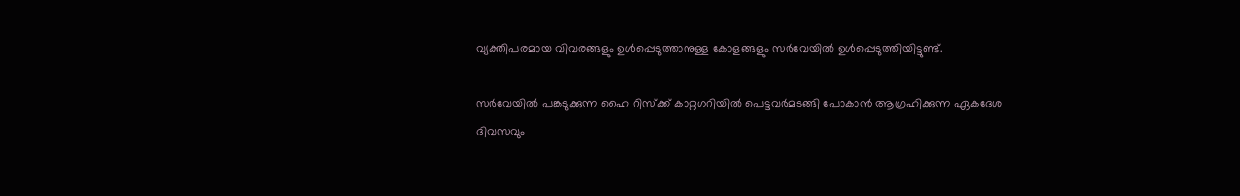വ്യക്തിപരമായ വിവരങ്ങളും ഉള്‍പ്പെടുത്താനുള്ള കോളങ്ങളും സര്‍വേയില്‍ ഉള്‍പ്പെടുത്തിയിട്ടുണ്ട്.

സര്‍വേയില്‍ പങ്കടുക്കുന്ന ഹൈ റിസ്‌ക്ക് കാറ്റഗറിയില്‍ പെട്ടവര്‍മടങ്ങി പോകാന്‍ ആഗ്രഹിക്കുന്ന ഏകദേശ ദിവസവും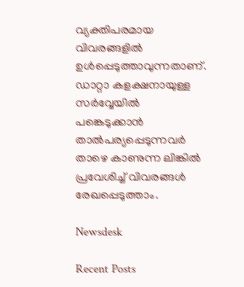വ്യക്തിപരമായ വിവരങ്ങളില്‍ ഉള്‍പ്പെടുത്താവുന്നതാണ്. ഡാറ്റാ കളക്ഷനായുള്ള സര്‍വ്വേയില്‍ പങ്കെടുക്കാന്‍ താൽപര്യപ്പെടുന്നവര്‍ താഴെ കാണുന്ന ലിങ്കില്‍ പ്രവേശിച്ച് വിവരങ്ങള്‍ രേഖപ്പെടുത്താം.

Newsdesk

Recent Posts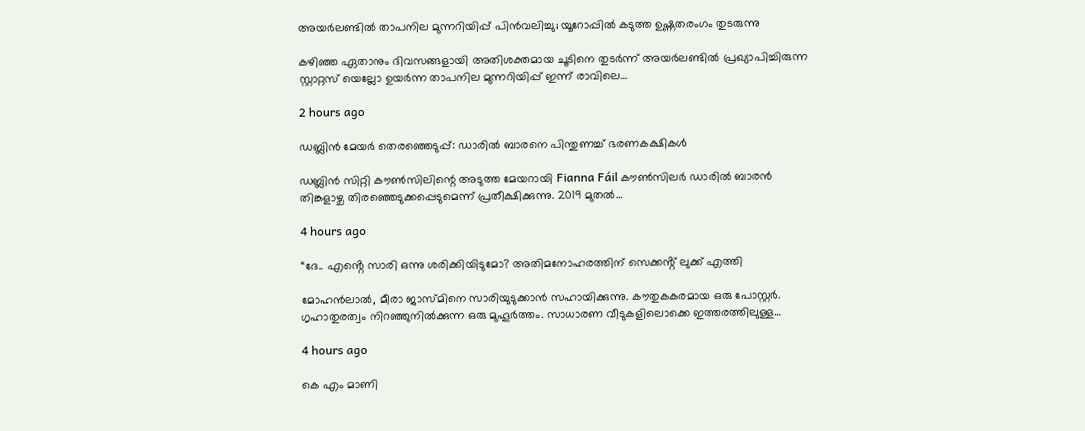അയർലണ്ടിൽ താപനില മുന്നറിയിപ്പ് പിൻവലിച്ചു; യൂറോപ്പിൽ കടുത്ത ഉഷ്ണതരംഗം തുടരുന്നു

കഴിഞ്ഞ ഏതാനും ദിവസങ്ങളായി അതിശക്തമായ ചൂടിനെ തുടർന്ന് അയർലണ്ടിൽ പ്രഖ്യാപിച്ചിരുന്ന സ്റ്റാറ്റസ് യെല്ലോ ഉയർന്ന താപനില മുന്നറിയിപ്പ് ഇന്ന് രാവിലെ…

2 hours ago

ഡബ്ലിൻ മേയർ തെരഞ്ഞെടുപ്പ്: ഡാരിൽ ബാരനെ പിന്തുണച്ച് ഭരണകക്ഷികൾ

ഡബ്ലിൻ സിറ്റി കൗൺസിലിന്റെ അടുത്ത മേയറായി Fianna Fáil കൗൺസിലർ ഡാരിൽ ബാരൻ തിങ്കളാഴ്ച തിരഞ്ഞെടുക്കപ്പെടുമെന്ന് പ്രതീക്ഷിക്കുന്നു. 2019 മുതൽ…

4 hours ago

“ദേ.. എൻ്റെ സാരി ഒന്നു ശരിക്കിയിടുമോ? അതിമനോഹരത്തിന് സെക്കൻ്റ് ലുക്ക് എത്തി

മോഹൻലാൽ, മീരാ ജാസ്മിനെ സാരിയുടുക്കാൻ സഹായിക്കുന്നു. കൗതുകകരമായ ഒരു പോസ്റ്റർ. ഗൃഹാതുരത്വം നിറഞ്ഞുനിൽക്കുന്ന ഒരു മുഹൂർത്തം. സാധാരണ വീടുകളിലൊക്കെ ഇത്തരത്തിലുള്ള…

4 hours ago

കെ എം മാണി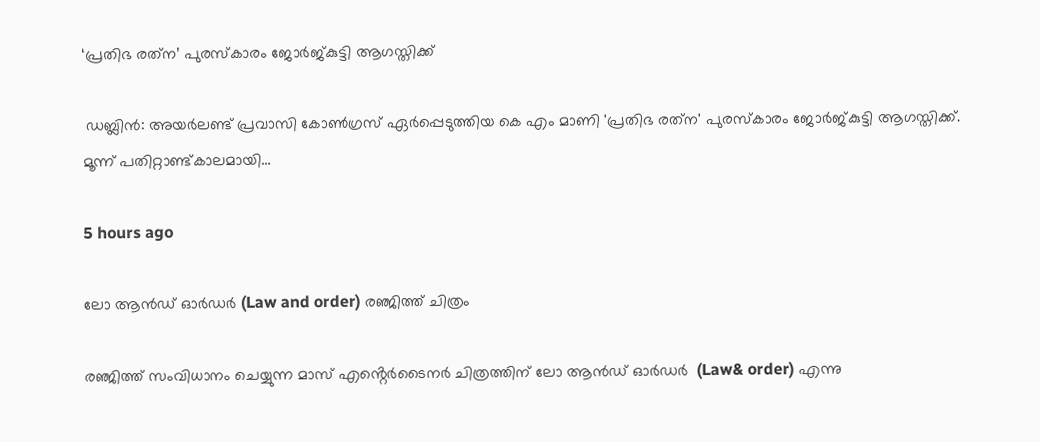‘പ്രതിഭ രത്‌ന’ പുരസ്‌കാരം ജോർജ്കുട്ടി ആഗസ്തിക്ക്

 ഡബ്ലിൻ: അയർലണ്ട് പ്രവാസി കോൺഗ്രസ്‌ ഏർപ്പെടുത്തിയ കെ എം മാണി 'പ്രതിഭ രത്‌ന' പുരസ്കാരം ജോർജ്കുട്ടി ആഗസ്തിക്ക്. മൂന്ന് പതിറ്റാണ്ട്കാലമായി…

5 hours ago

ലോ ആൻഡ് ഓർഡർ (Law and order) രഞ്ജിത്ത് ചിത്രം

രഞ്ജിത്ത് സംവിധാനം ചെയ്യുന്ന മാസ് എൻ്റെർടൈനർ ചിത്രത്തിന് ലോ ആൻഡ് ഓർഡർ  (Law& order) എന്നു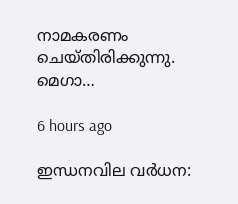നാമകരണം ചെയ്തിരിക്കുന്നു. മെഗാ…

6 hours ago

ഇന്ധനവില വർധന: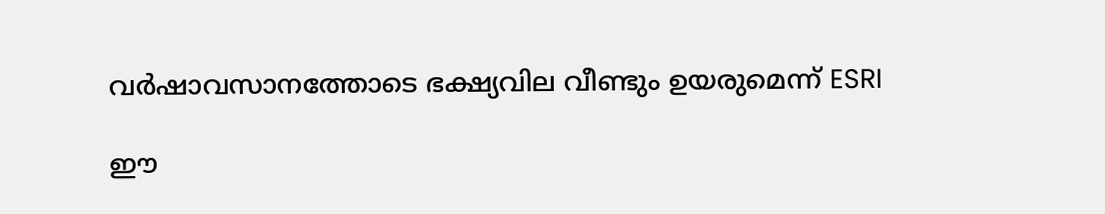വർഷാവസാനത്തോടെ ഭക്ഷ്യവില വീണ്ടും ഉയരുമെന്ന് ESRI

ഈ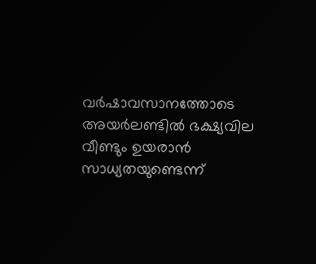വർഷാവസാനത്തോടെ അയർലണ്ടിൽ ഭക്ഷ്യവില വീണ്ടും ഉയരാൻ സാധ്യതയുണ്ടെന്ന്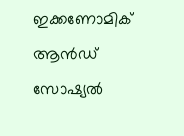ഇക്കണോമിക് ആൻഡ് സോഷ്യൽ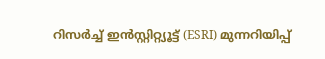റിസർച്ച് ഇൻസ്റ്റിറ്റ്യൂട്ട് (ESRI) മുന്നറിയിപ്പ്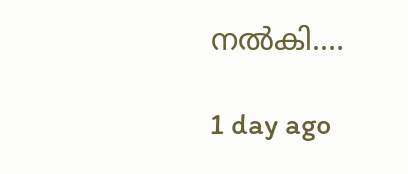നൽകി.…

1 day ago